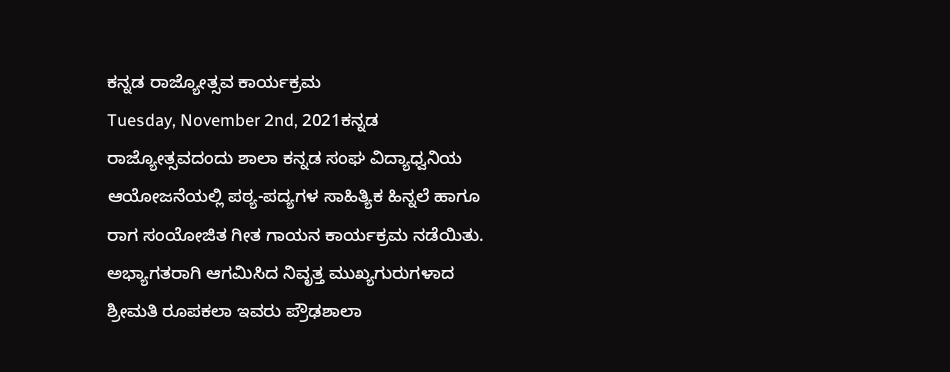ಕನ್ನಡ ರಾಜ್ಯೋತ್ಸವ ಕಾರ್ಯಕ್ರಮ
Tuesday, November 2nd, 2021ಕನ್ನಡ ರಾಜ್ಯೋತ್ಸವದಂದು ಶಾಲಾ ಕನ್ನಡ ಸಂಘ ವಿದ್ಯಾಧ್ವನಿಯ ಆಯೋಜನೆಯಲ್ಲಿ ಪಠ್ಯ-ಪದ್ಯಗಳ ಸಾಹಿತ್ಯಿಕ ಹಿನ್ನಲೆ ಹಾಗೂ ರಾಗ ಸಂಯೋಜಿತ ಗೀತ ಗಾಯನ ಕಾರ್ಯಕ್ರಮ ನಡೆಯಿತು. ಅಭ್ಯಾಗತರಾಗಿ ಆಗಮಿಸಿದ ನಿವೃತ್ತ ಮುಖ್ಯಗುರುಗಳಾದ ಶ್ರೀಮತಿ ರೂಪಕಲಾ ಇವರು ಪ್ರೌಢಶಾಲಾ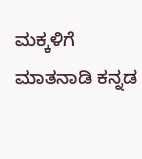ಮಕ್ಕಳಿಗೆ ಮಾತನಾಡಿ ಕನ್ನಡ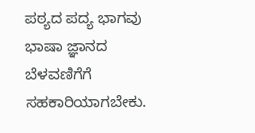ಪಠ್ಯದ ಪದ್ಯ ಭಾಗವು ಭಾಷಾ ಜ್ಞಾನದ ಬೆಳವಣಿಗೆಗೆ ಸಹಕಾರಿಯಾಗಬೇಕು.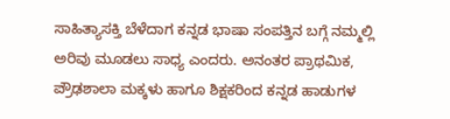ಸಾಹಿತ್ಯಾಸಕ್ತಿ ಬೆಳೆದಾಗ ಕನ್ನಡ ಭಾಷಾ ಸಂಪತ್ತಿನ ಬಗ್ಗೆ ನಮ್ಮಲ್ಲಿ ಅರಿವು ಮೂಡಲು ಸಾಧ್ಯ ಎಂದರು. ಅನಂತರ ಪ್ರಾಥಮಿಕ, ಪ್ರೌಢಶಾಲಾ ಮಕ್ಕಳು ಹಾಗೂ ಶಿಕ್ಷಕರಿಂದ ಕನ್ನಡ ಹಾಡುಗಳ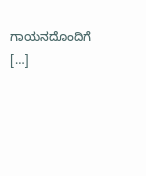ಗಾಯನದೊಂದಿಗೆ […]